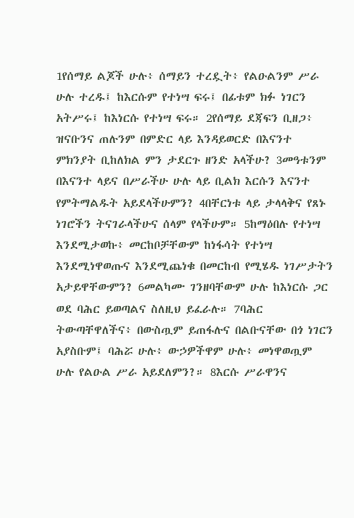1የሰማይ ልጆች ሁሉ፥ ሰማይን ተረዷት፥ የልዑልንም ሥራ ሁሉ ተረዱ፤ ከእርሱም የተነሣ ፍሩ፤ በፊቱም ክፉ ነገርን አትሥሩ፤ ከእነርሱ የተነሣ ፍሩ። 2የሰማይ ደጃፍን ቢዘጋ፥ ዝናቡንና ጠሉንም በምድር ላይ እንዳይወርድ በእናንተ ምክንያት ቢከለክል ምን ታደርጉ ዘንድ አላችሁ? 3መዓቱንም በእናንተ ላይና በሥራችሁ ሁሉ ላይ ቢልክ እርሱን እናንተ የምትማልዱት አይደላችሁምን? 4በቸርነቱ ላይ ታላላቅና የጸኑ ነገሮችን ትናገራላችሁና ሰላም የላችሁም። 5ከማዕበሉ የተነሣ እንደሚታወኩ፥ መርከቦቻቸውም ከነፋሳት የተነሣ እንደሚነዋወጡና እንደሚጨነቁ በመርከብ የሚሄዱ ነገሥታትን አታይዋቸውምን? 6መልካሙ ገንዘባቸውም ሁሉ ከእነርሱ ጋር ወደ ባሕር ይወጣልና ስለዚህ ይፈራሉ። 7ባሕር ትውጣቸዋለችና፥ በውስጧም ይጠፋሉና በልቡናቸው በጎ ነገርን አያስቡም፤ ባሕሯ ሁሉ፥ ውኃዎችዋም ሁሉ፥ መነዋወጧም ሁሉ የልዑል ሥራ አይደለምን?። 8እርሱ ሥራዋንና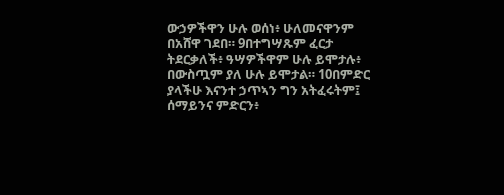ውኃዎችዋን ሁሉ ወሰነ፥ ሁለመናዋንም በአሸዋ ገደበ። 9በተግሣጹም ፈርታ ትደርቃለች፥ ዓሣዎችዋም ሁሉ ይሞታሉ፥ በውስጧም ያለ ሁሉ ይሞታል። 10በምድር ያላችሁ እናንተ ኃጥኣን ግን አትፈሩትም፤ ሰማይንና ምድርን፥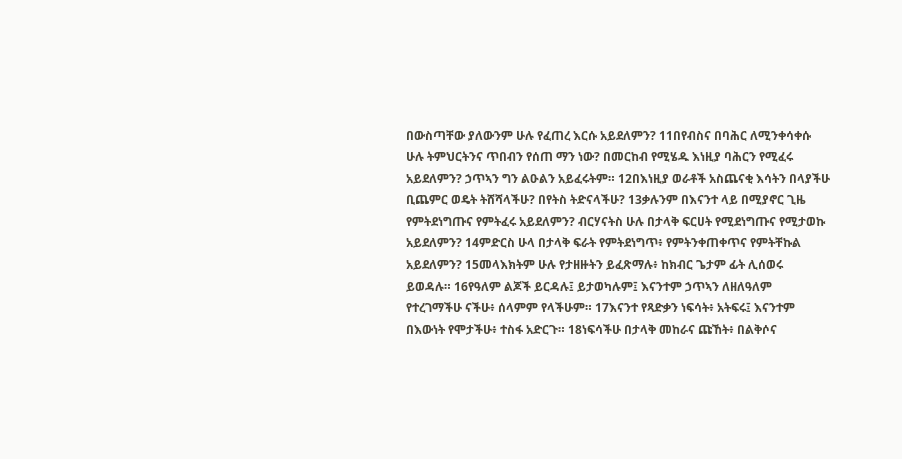በውስጣቸው ያለውንም ሁሉ የፈጠረ እርሱ አይደለምን? 11በየብስና በባሕር ለሚንቀሳቀሱ ሁሉ ትምህርትንና ጥበብን የሰጠ ማን ነው? በመርከብ የሚሄዱ እነዚያ ባሕርን የሚፈሩ አይደለምን? ኃጥኣን ግን ልዑልን አይፈሩትም። 12በእነዚያ ወራቶች አስጨናቂ እሳትን በላያችሁ ቢጨምር ወዴት ትሸሻላችሁ? በየትስ ትድናላችሁ? 13ቃሉንም በእናንተ ላይ በሚያኖር ጊዜ የምትደነግጡና የምትፈሩ አይደለምን? ብርሃናትስ ሁሉ በታላቅ ፍርሀት የሚደነግጡና የሚታወኩ አይደለምን? 14ምድርስ ሁላ በታላቅ ፍራት የምትደነግጥ፥ የምትንቀጠቀጥና የምትቸኩል አይደለምን? 15መላእክትም ሁሉ የታዘዙትን ይፈጽማሉ፥ ከክብር ጌታም ፊት ሊሰወሩ ይወዳሉ። 16የዓለም ልጆች ይርዳሉ፤ ይታወካሉም፤ እናንተም ኃጥኣን ለዘለዓለም የተረገማችሁ ናችሁ፥ ሰላምም የላችሁም። 17እናንተ የጻድቃን ነፍሳት፥ አትፍሩ፤ እናንተም በእውነት የሞታችሁ፥ ተስፋ አድርጉ። 18ነፍሳችሁ በታላቅ መከራና ጩኸት፥ በልቅሶና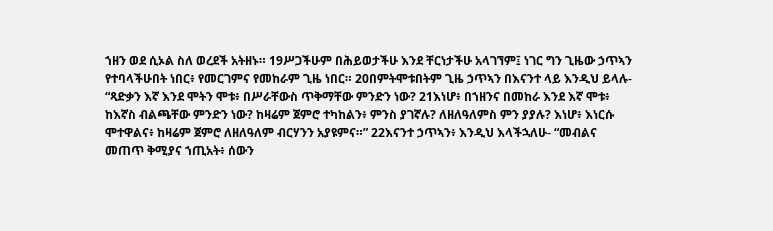ኀዘን ወደ ሲኦል ስለ ወረደች አትዘኑ። 19ሥጋችሁም በሕይወታችሁ እንደ ቸርነታችሁ አላገኘም፤ ነገር ግን ጊዜው ኃጥኣን የተባላችሁበት ነበር፥ የመርገምና የመከራም ጊዜ ነበር። 20በምትሞቱበትም ጊዜ ኃጥኣን በእናንተ ላይ እንዲህ ይላሉ- “ጻድቃን እኛ እንደ ሞትን ሞቱ፥ በሥራቸውስ ጥቅማቸው ምንድን ነው? 21እነሆ፥ በኀዘንና በመከራ እንደ እኛ ሞቱ፥ ከእኛስ ብልጫቸው ምንድን ነው? ከዛሬም ጀምሮ ተካከልን፥ ምንስ ያገኛሉ? ለዘለዓለምስ ምን ያያሉ? እነሆ፥ እነርሱ ሞተዋልና፥ ከዛሬም ጀምሮ ለዘለዓለም ብርሃንን አያዩምና።” 22እናንተ ኃጥኣን፥ እንዲህ እላችኋለሁ- “መብልና መጠጥ ቅሚያና ኀጢአት፥ ሰውን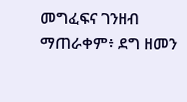መግፈፍና ገንዘብ ማጠራቀም፥ ደግ ዘመን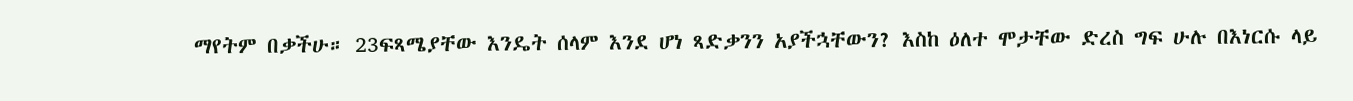ማየትም በቃችሁ። 23ፍጻሜያቸው እንዴት ሰላም እንደ ሆነ ጻድቃንን አያችኋቸውን? እስከ ዕለተ ሞታቸው ድረስ ግፍ ሁሉ በእነርሱ ላይ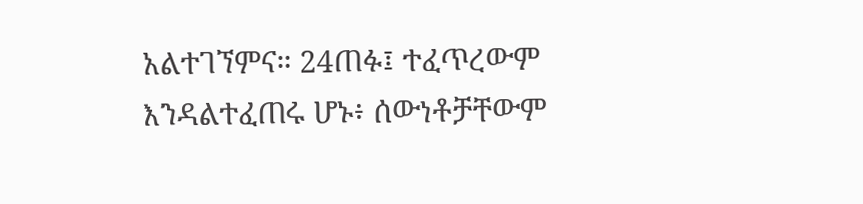አልተገኘምና። 24ጠፉ፤ ተፈጥረውም እንዳልተፈጠሩ ሆኑ፥ ሰውነቶቻቸውም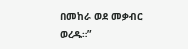በመከራ ወደ መቃብር ወረዱ።”